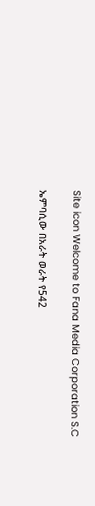Site icon Welcome to Fana Media Corporation S.C

ኤምባሲው በአራት ወራት የ542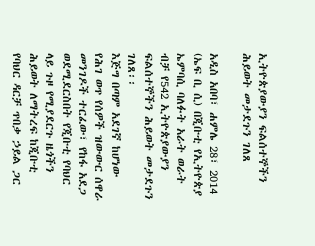ኢትዮጵያውያን ፍልሰተኞችን ሕይወት መታደጉን ገለጸ

አዲስ አበባ፣ ሐምሌ 28፣ 2014 (ኤፍ ቢ ሲ) በጂቡቲ የኢትዮጵያ ኤምባሲ ባለፉት አራት ወራት ብቻ የ542 ኢትዮጵያውያን ፍልሰተኞችን ሕይወት መታደጉን ገለጸ፡፡
እጅግ በጣም አደገኛ ከሆነው የሕገ ወጥ የሰዎች ዝውውር ሰዋራ መንገዶች ተርፈው፣ የከፋ አደጋ ወደሚደርስበት የጂቡቲ የባህር ላይ ጉዞ የሚያደርጉ ዜጎችን ሕይወት ለማትረፍ ከጂቡቲ የባህር ዳርቻ ጥበቃ ኃይል ጋር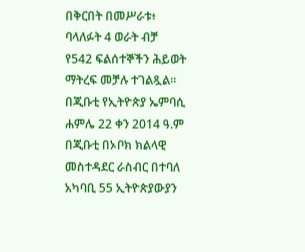በቅርበት በመሥራቱ፥ ባላለፉት 4 ወራት ብቻ የ542 ፍልሰተኞችን ሕይወት ማትረፍ መቻሉ ተገልጿል፡፡
በጂቡቲ የኢትዮጵያ ኤምባሲ ሐምሌ 22 ቀን 2014 ዓ.ም በጂቡቲ በኦቦክ ክልላዊ መስተዳደር ራስብር በተባለ አካባቢ 55 ኢትዮጵያውያን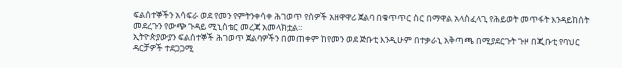ፍልሰተኞችን አሳፍራ ወደ የመን የምትንቀሳቀ ሕገወጥ የሰዎች አዘዋዋሪ ጀልባ በቁጥጥር ስር በማዋል አላስፈላጊ የሕይወት መጥፋት እንዳይከሰት መደረጉን የውጭ ጉዳይ ሚኒስቴር መረጃ አመላክቷል፡፡
ኢትዮጵያውያን ፍልሰተኞች ሕገወጥ ጀልባዎችን በመጠቀም ከየመን ወደ ጅቡቲ እንዲሁም በተቃራኒ አቅጣጫ በሚያደርጉት ጉዞ በጂቡቲ የባህር ዳርቻዎች ተደጋጋሚ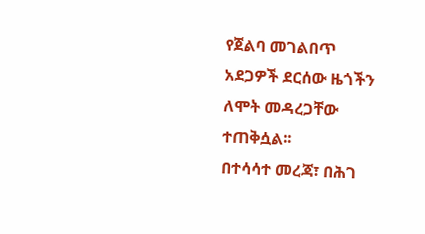የጀልባ መገልበጥ አደጋዎች ደርሰው ዜጎችን ለሞት መዳረጋቸው ተጠቅሷል፡፡
በተሳሳተ መረጃ፣ በሕገ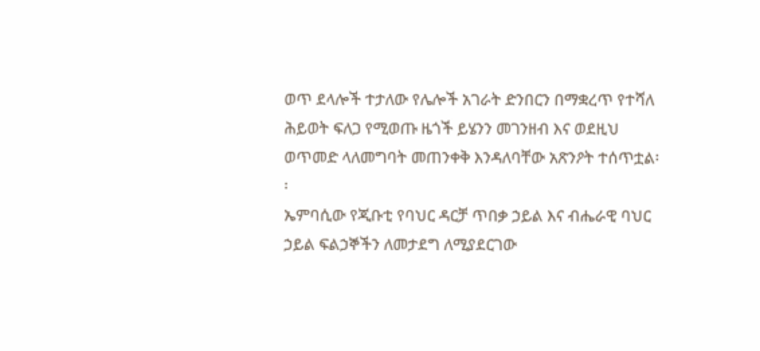ወጥ ደላሎች ተታለው የሌሎች አገራት ድንበርን በማቋረጥ የተሻለ ሕይወት ፍለጋ የሚወጡ ዜጎች ይሄንን መገንዘብ እና ወደዚህ ወጥመድ ላለመግባት መጠንቀቅ እንዳለባቸው አጽንዖት ተሰጥቷል፡፡
ኤምባሲው የጂቡቲ የባህር ዳርቻ ጥበቃ ኃይል እና ብሔራዊ ባህር ኃይል ፍልኃኞችን ለመታደግ ለሚያደርገው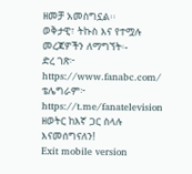ዘመቻ አመስግኗል፡፡
ወቅታዊ፣ ትኩስ እና የተሟሉ መረጃዎችን ለማግኘት፡-
ድረ ገጽ፦ https://www.fanabc.com/
ቴሌግራም፦ https://t.me/fanatelevision
ዘወትር ከእኛ ጋር ስላሉ እናመሰግናለን!
Exit mobile version